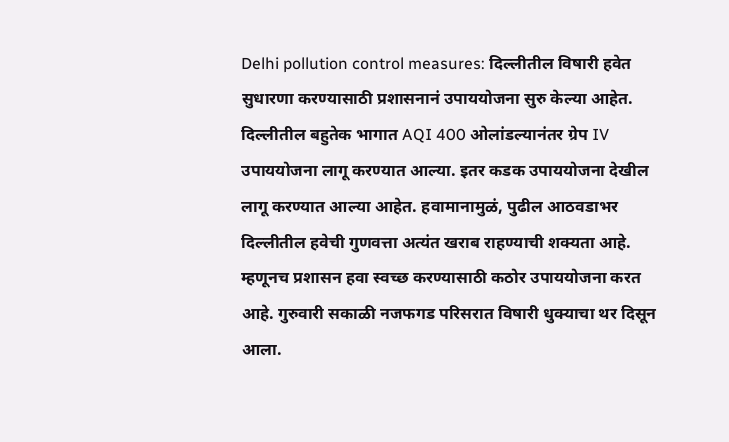Delhi pollution control measures: दिल्लीतील विषारी हवेत सुधारणा करण्यासाठी प्रशासनानं उपाययोजना सुरु केल्या आहेत. दिल्लीतील बहुतेक भागात AQI 400 ओलांडल्यानंतर ग्रेप IV उपाययोजना लागू करण्यात आल्या. इतर कडक उपाययोजना देखील लागू करण्यात आल्या आहेत. हवामानामुळं, पुढील आठवडाभर दिल्लीतील हवेची गुणवत्ता अत्यंत खराब राहण्याची शक्यता आहे. म्हणूनच प्रशासन हवा स्वच्छ करण्यासाठी कठोर उपाययोजना करत आहे. गुरुवारी सकाळी नजफगड परिसरात विषारी धुक्याचा थर दिसून आला.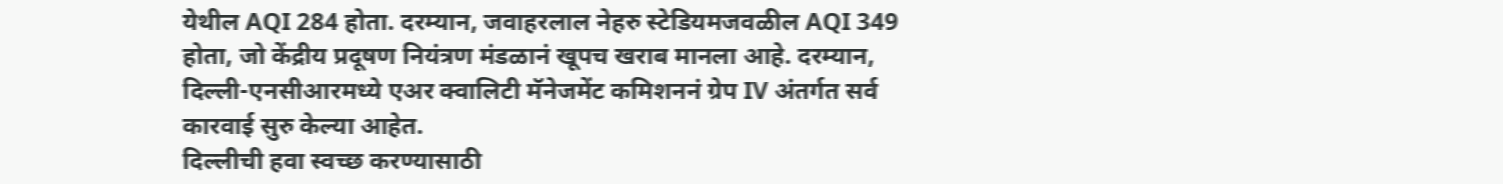येथील AQI 284 होता. दरम्यान, जवाहरलाल नेहरु स्टेडियमजवळील AQI 349 होता, जो केंद्रीय प्रदूषण नियंत्रण मंडळानं खूपच खराब मानला आहे. दरम्यान, दिल्ली-एनसीआरमध्ये एअर क्वालिटी मॅनेजमेंट कमिशननं ग्रेप IV अंतर्गत सर्व कारवाई सुरु केल्या आहेत.
दिल्लीची हवा स्वच्छ करण्यासाठी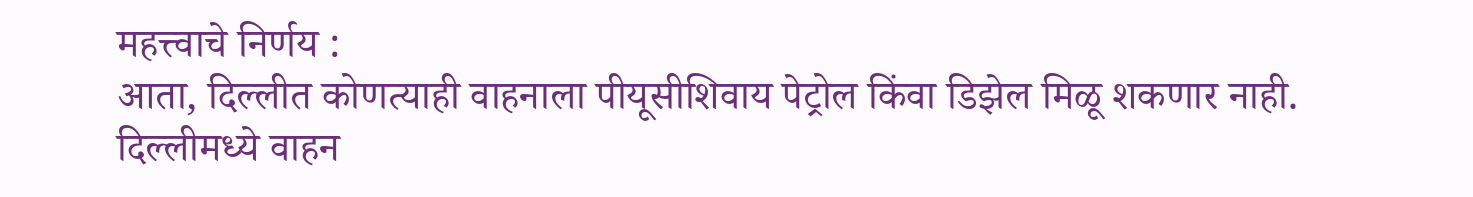महत्त्वाचे निर्णय :
आता, दिल्लीत कोणत्याही वाहनाला पीयूसीशिवाय पेट्रोल किंवा डिझेल मिळू शकणार नाही. दिल्लीमध्ये वाहन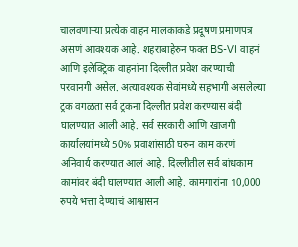चालवणाऱ्या प्रत्येक वाहन मालकाकडे प्रदूषण प्रमाणपत्र असणं आवश्यक आहे. शहराबाहेरुन फक्त BS-VI वाहनं आणि इलेक्ट्रिक वाहनांना दिल्लीत प्रवेश करण्याची परवानगी असेल. अत्यावश्यक सेवांमध्ये सहभागी असलेल्या ट्रक वगळता सर्व ट्रकना दिल्लीत प्रवेश करण्यास बंदी घालण्यात आली आहे. सर्व सरकारी आणि खाजगी कार्यालयांमध्ये 50% प्रवाशांसाठी घरुन काम करणं अनिवार्य करण्यात आलं आहे. दिल्लीतील सर्व बांधकाम कामांवर बंदी घालण्यात आली आहे. कामगारांना 10,000 रुपये भत्ता देण्याचं आश्वासन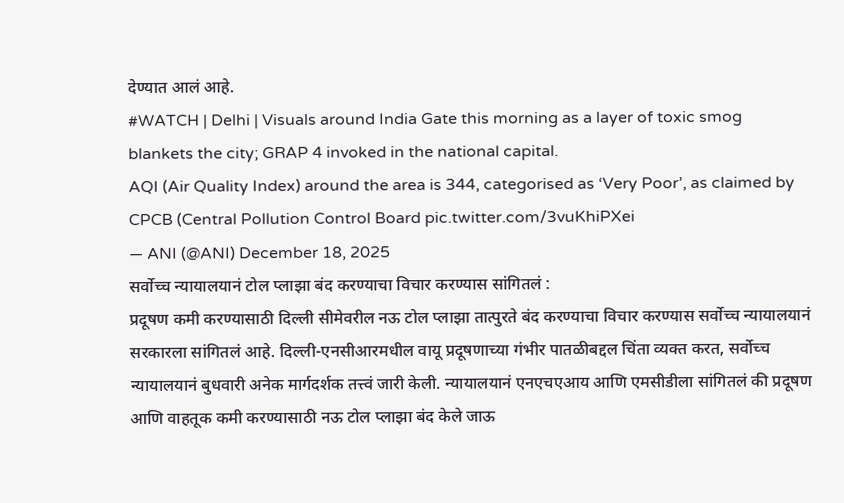देण्यात आलं आहे.
#WATCH | Delhi | Visuals around India Gate this morning as a layer of toxic smog blankets the city; GRAP 4 invoked in the national capital.
AQI (Air Quality Index) around the area is 344, categorised as ‘Very Poor’, as claimed by CPCB (Central Pollution Control Board pic.twitter.com/3vuKhiPXei
— ANI (@ANI) December 18, 2025
सर्वोच्च न्यायालयानं टोल प्लाझा बंद करण्याचा विचार करण्यास सांगितलं :
प्रदूषण कमी करण्यासाठी दिल्ली सीमेवरील नऊ टोल प्लाझा तात्पुरते बंद करण्याचा विचार करण्यास सर्वोच्च न्यायालयानं सरकारला सांगितलं आहे. दिल्ली-एनसीआरमधील वायू प्रदूषणाच्या गंभीर पातळीबद्दल चिंता व्यक्त करत, सर्वोच्च न्यायालयानं बुधवारी अनेक मार्गदर्शक तत्त्वं जारी केली. न्यायालयानं एनएचएआय आणि एमसीडीला सांगितलं की प्रदूषण आणि वाहतूक कमी करण्यासाठी नऊ टोल प्लाझा बंद केले जाऊ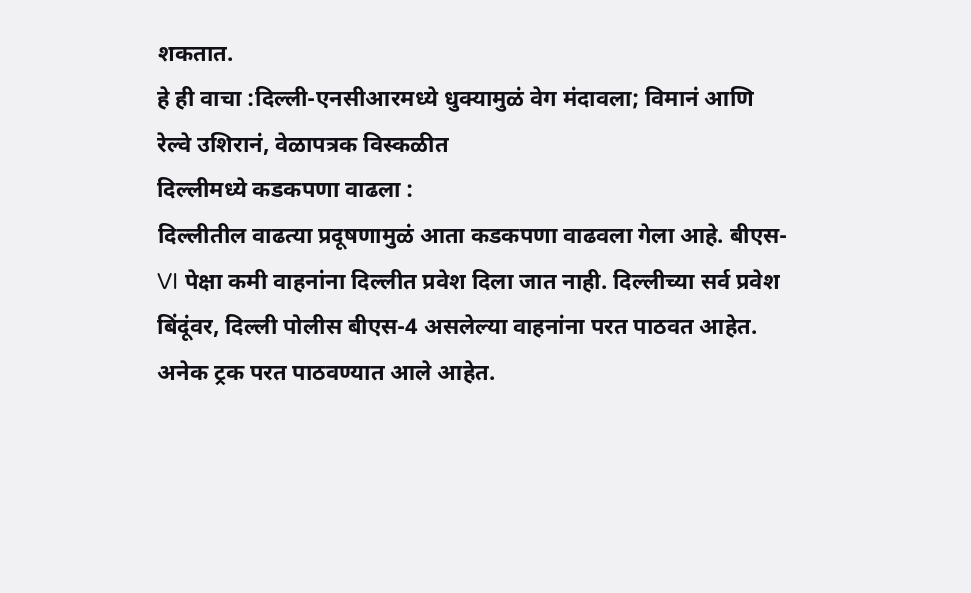शकतात.
हे ही वाचा :दिल्ली-एनसीआरमध्ये धुक्यामुळं वेग मंदावला; विमानं आणि रेल्वे उशिरानं, वेळापत्रक विस्कळीत
दिल्लीमध्ये कडकपणा वाढला :
दिल्लीतील वाढत्या प्रदूषणामुळं आता कडकपणा वाढवला गेला आहे. बीएस-VI पेक्षा कमी वाहनांना दिल्लीत प्रवेश दिला जात नाही. दिल्लीच्या सर्व प्रवेश बिंदूंवर, दिल्ली पोलीस बीएस-4 असलेल्या वाहनांना परत पाठवत आहेत. अनेक ट्रक परत पाठवण्यात आले आहेत.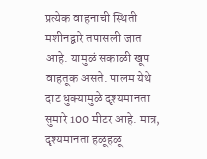प्रत्येक वाहनाची स्थिती मशीनद्वारे तपासली जात आहे. यामुळं सकाळी खूप वाहतूक असते. पालम येथे दाट धुक्यामुळे दृश्यमानता सुमारे 100 मीटर आहे. मात्र, दृश्यमानता हळूहळू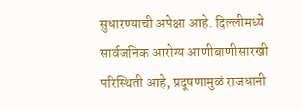सुधारण्याची अपेक्षा आहे. दिल्लीमध्ये सार्वजनिक आरोग्य आणीबाणीसारखी परिस्थिती आहे, प्रदूषणामुळं राजधानी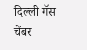दिल्ली गॅस चेंबर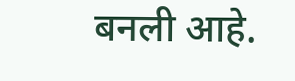बनली आहे.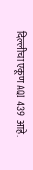दिल्लीचा एकूण AQI 439 आहे.